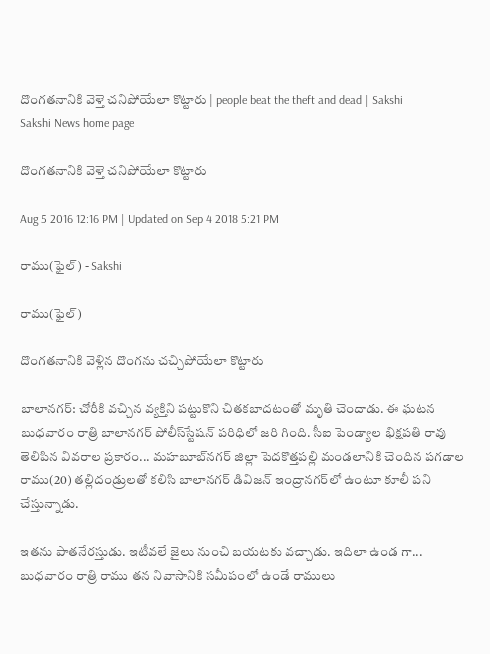దొంగతనానికి వెళ్తె చనిపోయేలా కొట్టారు | people beat the theft and dead | Sakshi
Sakshi News home page

దొంగతనానికి వెళ్తె చనిపోయేలా కొట్టారు

Aug 5 2016 12:16 PM | Updated on Sep 4 2018 5:21 PM

రాము(ఫైల్) - Sakshi

రాము(ఫైల్)

దొంగతనానికి వెళ్లిన దొంగను చచ్చిపోయేలా కొట్టారు

బాలానగర్‌: చోరీకి వచ్చిన వ్యక్తిని పట్టుకొని చితకబాదటంతో మృతి చెందాడు. ఈ ఘటన బుధవారం రాత్రి బాలానగర్‌ పోలీస్‌స్టేషన్‌ పరిధిలో జరి గింది. సీఐ పెండ్యాల భిక్షపతి రావు తెలిపిన వివరాల ప్రకారం... మహబూబ్‌నగర్‌ జిల్లా పెదకొత్తపల్లి మండలానికి చెందిన పగడాల రాము(20) తల్లిదండ్రులతో కలిసి బాలానగర్‌ డివిజన్‌ ఇంద్రానగర్‌లో ఉంటూ కూలీ పని చేస్తున్నాడు.

ఇతను పాతనేరస్తుడు. ఇటీవలే జైలు నుంచి బయటకు వచ్చాడు. ఇదిలా ఉండ గా... బుధవారం రాత్రి రాము తన నివాసానికి సమీపంలో ఉండే రాములు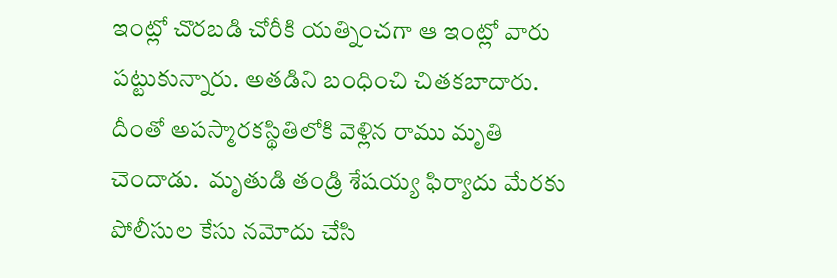ఇంట్లో చొరబడి చోరీకి యత్నించగా ఆ ఇంట్లో వారు పట్టుకున్నారు. అతడిని బంధించి చితకబాదారు. దీంతో అపస్మారకస్థితిలోకి వెళ్లిన రాము మృతి చెందాడు.  మృతుడి తండ్రి శేషయ్య ఫిర్యాదు మేరకు పోలీసుల కేసు నమోదు చేసి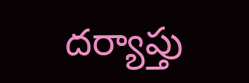దర్యాప్తు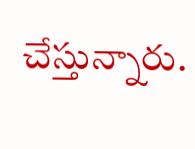చేస్తున్నారు.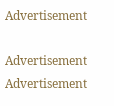Advertisement

Advertisement
Advertisement